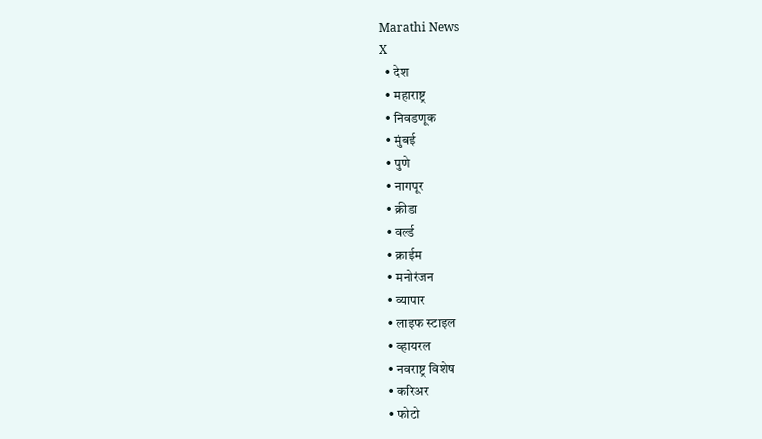Marathi News
X
  • देश
  • महाराष्ट्र
  • निवडणूक
  • मुंबई
  • पुणे
  • नागपूर
  • क्रीडा
  • वर्ल्ड
  • क्राईम
  • मनोरंजन
  • व्यापार
  • लाइफ स्टाइल
  • व्हायरल
  • नवराष्ट्र विशेष
  • करिअर
  • फोटो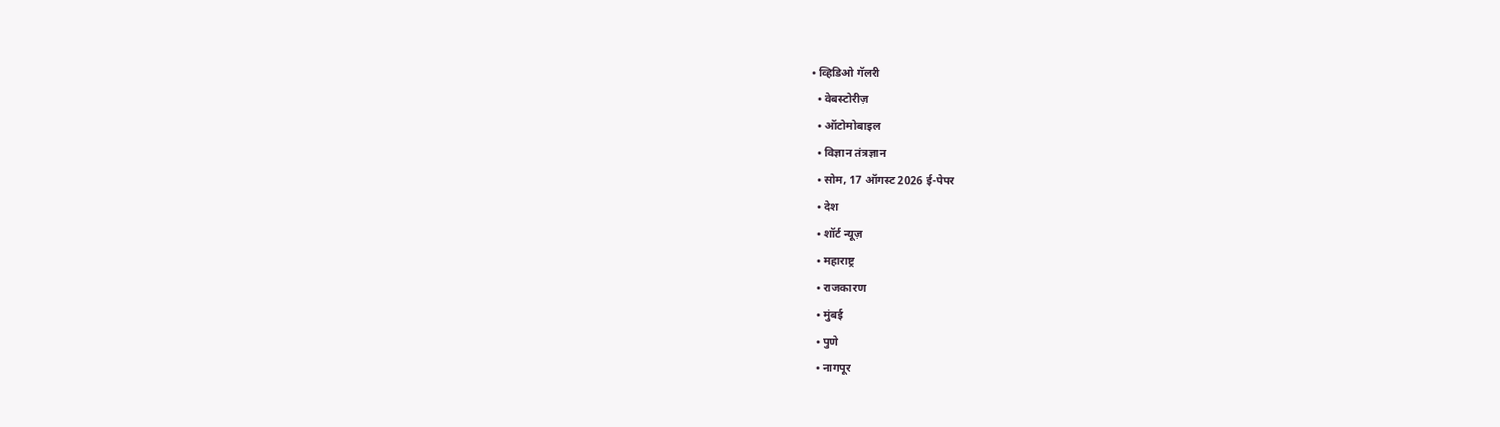• व्हिडिओ गॅलरी
  • वेबस्टोरीज़
  • ऑटोमोबाइल
  • विज्ञान तंत्रज्ञान
  • सोम, 17 ऑगस्ट 2026 ई-पेपर
  • देश
  • शॉर्ट न्यूज़
  • महाराष्ट्र
  • राजकारण
  • मुंबई
  • पुणे
  • नागपूर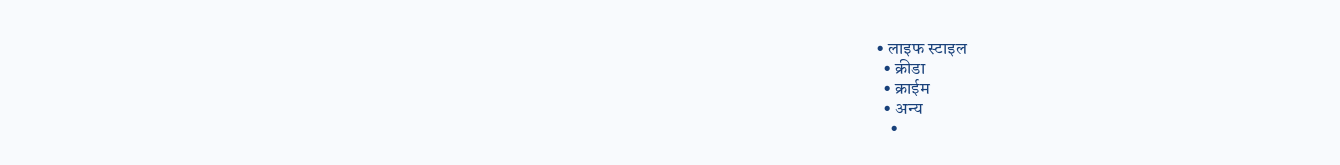• लाइफ स्टाइल
  • क्रीडा
  • क्राईम
  • अन्य
    •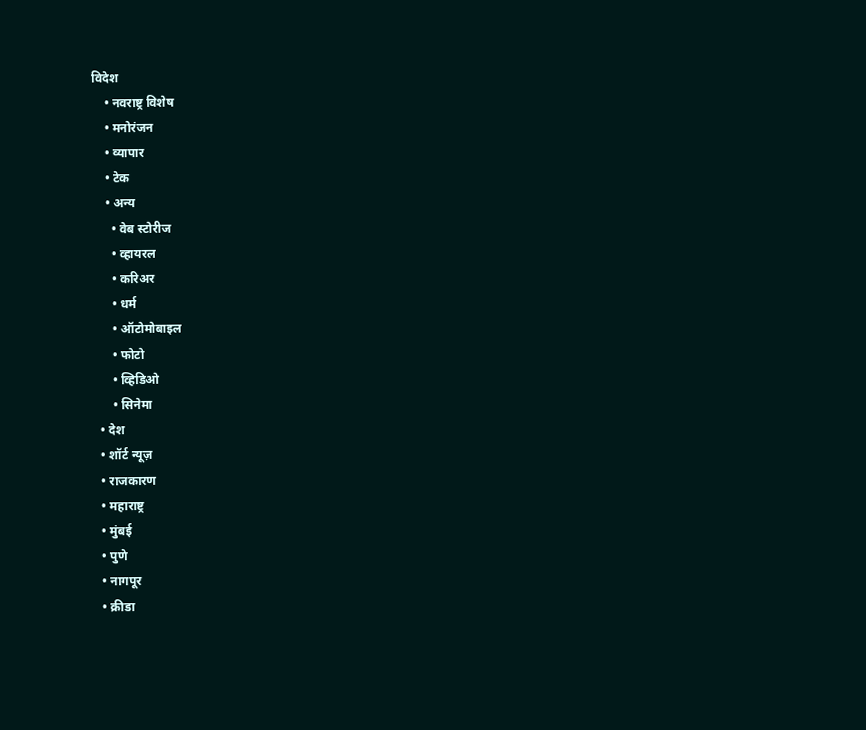विदेश
    • नवराष्ट्र विशेष
    • मनोरंजन
    • व्यापार
    • टेक
    • अन्य
      • वेब स्टोरीज
      • व्हायरल
      • करिअर
      • धर्म
      • ऑटोमोबाइल
      • फोटो
      • व्हिडिओ
      • सिनेमा
  • देश
  • शॉर्ट न्यूज़
  • राजकारण
  • महाराष्ट्र
  • मुंबई
  • पुणे
  • नागपूर
  • क्रीडा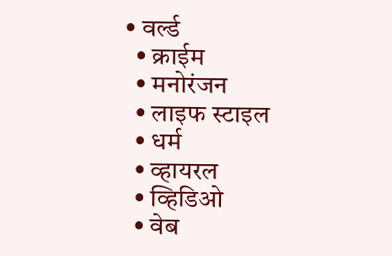• वर्ल्ड
  • क्राईम
  • मनोरंजन
  • लाइफ स्टाइल
  • धर्म
  • व्हायरल
  • व्हिडिओ
  • वेब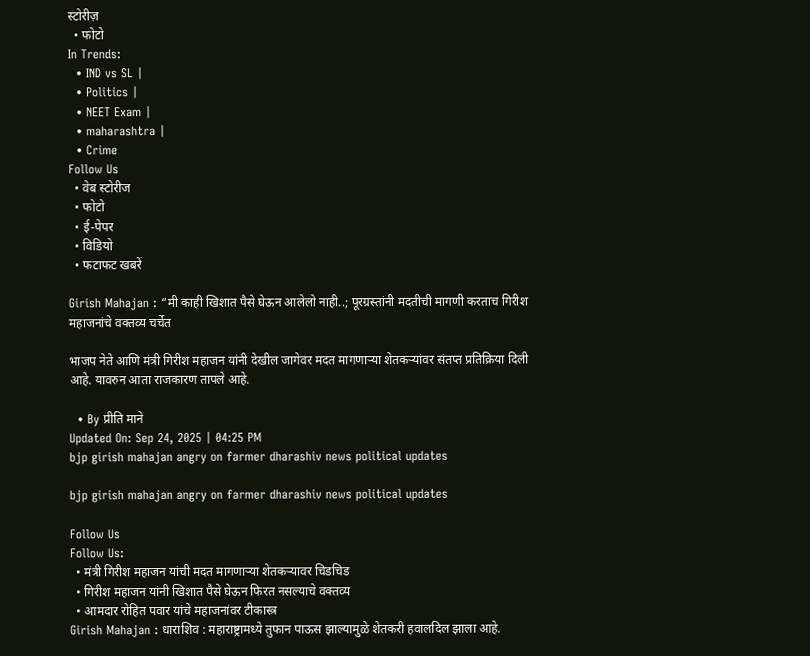स्टोरीज़
  • फोटो
In Trends:
  • IND vs SL |
  • Politics |
  • NEET Exam |
  • maharashtra |
  • Crime
Follow Us
  • वेब स्टोरीज
  • फोटो
  • ई-पेपर
  • विडियो
  • फटाफट खबरें

Girish Mahajan : “मी काही खिशात पैसे घेऊन आलेलो नाही..; पूरग्रस्तांनी मदतीची मागणी करताच गिरीश महाजनांचे वक्तव्य चर्चेत

भाजप नेते आणि मंत्री गिरीश महाजन यांनी देखील जागेवर मदत मागणाऱ्या शेतकऱ्यांवर संतप्त प्रतिक्रिया दिली आहे. यावरुन आता राजकारण तापले आहे.

  • By प्रीति माने
Updated On: Sep 24, 2025 | 04:25 PM
bjp girish mahajan angry on farmer dharashiv news political updates

bjp girish mahajan angry on farmer dharashiv news political updates

Follow Us
Follow Us:
  • मंत्री गिरीश महाजन यांची मदत मागणाऱ्या शेतकऱ्यावर चिडचिड
  • गिरीश महाजन यांनी खिशात पैसे घेऊन फिरत नसल्याचे वक्तव्य
  • आमदार रोहित पवार यांचे महाजनांवर टीकास्त्र
Girish Mahajan : धाराशिव : महाराष्ट्रामध्ये तुफान पाऊस झाल्यामुळे शेतकरी हवालदिल झाला आहे.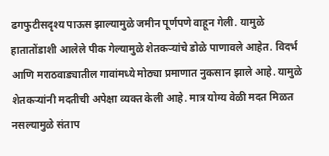ढगफुटीसदृश्य पाऊस झाल्यामुळे जमीन पूर्णपणे वाहून गेली. यामुळे हातातोंडाशी आलेले पीक गेल्यामुळे शेतकऱ्यांचे डोळे पाणावले आहेत. विदर्भ आणि मराठवाड्यातील गावांमध्ये मोठ्या प्रमाणात नुकसान झाले आहे. यामुळे शेतकऱ्यांनी मदतीची अपेक्षा व्यक्त केली आहे. मात्र योग्य वेळी मदत मिळत नसल्यामुळे संताप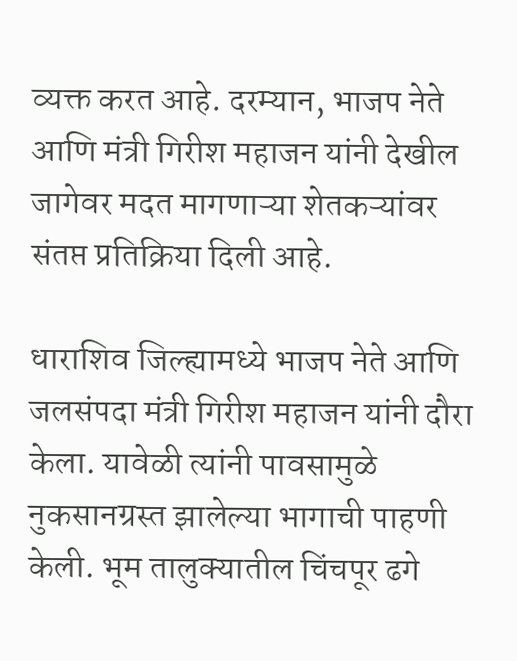व्यक्त करत आहे. दरम्यान, भाजप नेते आणि मंत्री गिरीश महाजन यांनी देखील जागेवर मदत मागणाऱ्या शेतकऱ्यांवर संतप्त प्रतिक्रिया दिली आहे.

धाराशिव जिल्ह्यामध्ये भाजप नेते आणि जलसंपदा मंत्री गिरीश महाजन यांनी दौरा केला. यावेळी त्यांनी पावसामुळे नुकसानग्रस्त झालेल्या भागाची पाहणी केली. भूम तालुक्यातील चिंचपूर ढगे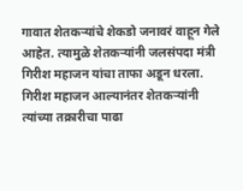गावात शेतकऱ्यांचे शेकडो जनावरं वाहून गेले आहेत. त्यामुळे शेतकऱ्यांनी जलसंपदा मंत्री गिरीश महाजन यांचा ताफा अडून धरला. गिरीश महाजन आल्यानंतर शेतकऱ्यांनी त्यांच्या तक्रारीचा पाढा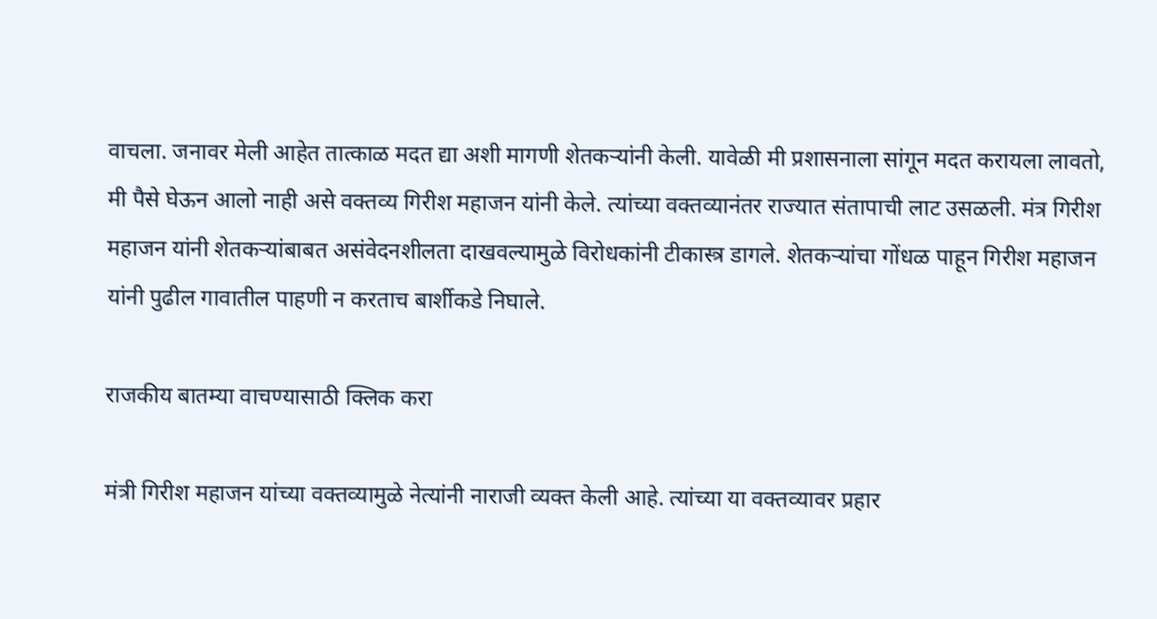वाचला. जनावर मेली आहेत तात्काळ मदत द्या अशी मागणी शेतकऱ्यांनी केली. यावेळी मी प्रशासनाला सांगून मदत करायला लावतो, मी पैसे घेऊन आलो नाही असे वक्तव्य गिरीश महाजन यांनी केले. त्यांच्या वक्तव्यानंतर राज्यात संतापाची लाट उसळली. मंत्र गिरीश महाजन यांनी शेतकऱ्यांबाबत असंवेदनशीलता दाखवल्यामुळे विरोधकांनी टीकास्त्र डागले. शेतकऱ्यांचा गोंधळ पाहून गिरीश महाजन यांनी पुढील गावातील पाहणी न करताच बार्शीकडे निघाले.

राजकीय बातम्या वाचण्यासाठी क्लिक करा

मंत्री गिरीश महाजन यांच्या वक्तव्यामुळे नेत्यांनी नाराजी व्यक्त केली आहे. त्यांच्या या वक्तव्यावर प्रहार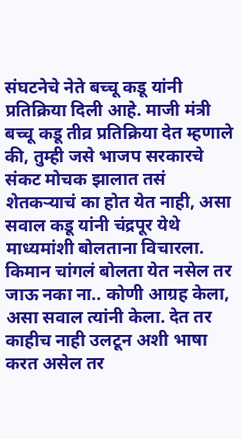संघटनेचे नेते बच्चू कडू यांनी प्रतिक्रिया दिली आहे. माजी मंत्री बच्चू कडू तीव्र प्रतिक्रिया देत म्हणाले की, तुम्ही जसे भाजप सरकारचे संकट मोचक झालात तसं शेतकऱ्याचं का होत येत नाही, असा सवाल कडू यांनी चंद्रपूर येथे माध्यमांशी बोलताना विचारला. किमान चांगलं बोलता येत नसेल तर जाऊ नका ना.. कोणी आग्रह केला, असा सवाल त्यांनी केला. देत तर काहीच नाही उलटून अशी भाषा करत असेल तर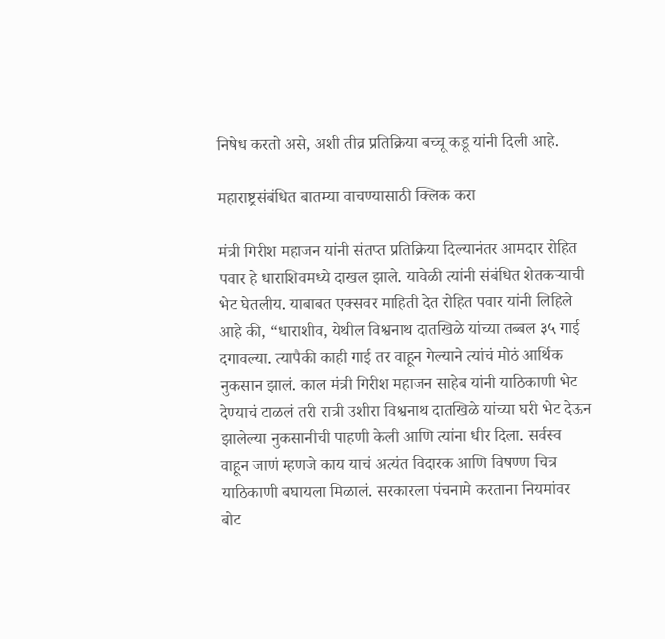निषेध करतो असे, अशी तीव्र प्रतिक्रिया बच्चू कडू यांनी दिली आहे.

महाराष्ट्रसंबंधित बातम्या वाचण्यासाठी क्लिक करा

मंत्री गिरीश महाजन यांनी संतप्त प्रतिक्रिया दिल्यानंतर आमदार रोहित पवार हे धाराशिवमध्ये दाखल झाले. यावेळी त्यांनी संबंधित शेतकऱ्याची भेट घेतलीय. याबाबत एक्सवर माहिती देत रोहित पवार यांनी लिहिले आहे की, “धाराशीव, येथील विश्वनाथ दातखिळे यांच्या तब्बल ३५ गाई दगावल्या. त्यापैकी काही गाई तर वाहून गेल्याने त्यांचं मोठं आर्थिक नुकसान झालं. काल मंत्री गिरीश महाजन साहेब यांनी याठिकाणी भेट देण्याचं टाळलं तरी रात्री उशीरा विश्वनाथ दातखिळे यांच्या घरी भेट देऊन झालेल्या नुकसानीची पाहणी केली आणि त्यांना धीर दिला. सर्वस्व वाहून जाणं म्हणजे काय याचं अत्यंत विदारक आणि विषण्ण चित्र याठिकाणी बघायला मिळालं. सरकारला पंचनामे करताना नियमांवर बोट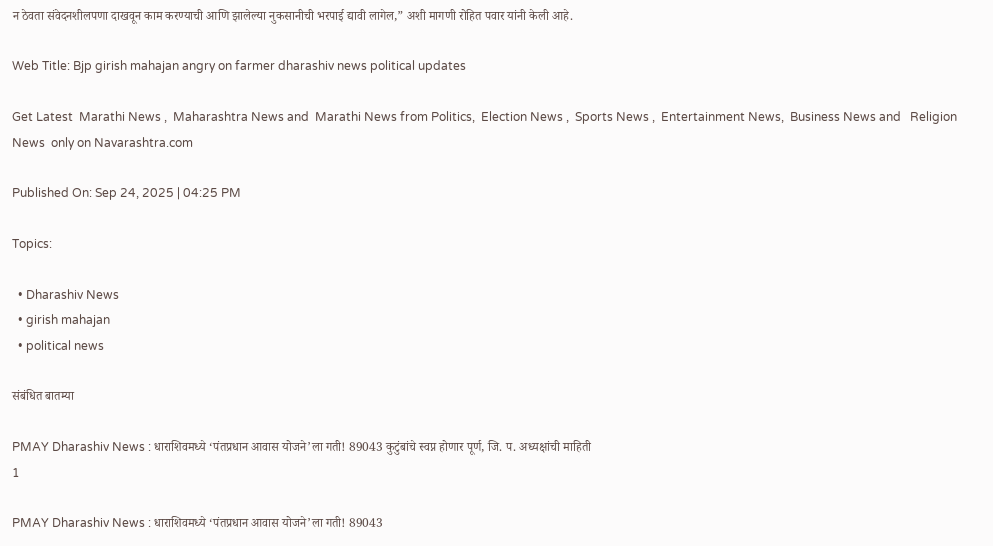न ठेवता संवेदनशीलपणा दाखवून काम करण्याची आणि झालेल्या नुकसानीची भरपाई द्यावी लागेल,” अशी मागणी रोहित पवार यांनी केली आहे.

Web Title: Bjp girish mahajan angry on farmer dharashiv news political updates

Get Latest  Marathi News ,  Maharashtra News and  Marathi News from Politics,  Election News ,  Sports News ,  Entertainment News,  Business News and   Religion News  only on Navarashtra.com

Published On: Sep 24, 2025 | 04:25 PM

Topics:

  • Dharashiv News
  • girish mahajan
  • political news

संबंधित बातम्या

PMAY Dharashiv News : धाराशिवमध्ये ‘पंतप्रधान आवास योजने’ला गती! 89043 कुटुंबांचे स्वप्न होणार पूर्ण, जि. प. अध्यक्षांची माहिती
1

PMAY Dharashiv News : धाराशिवमध्ये ‘पंतप्रधान आवास योजने’ला गती! 89043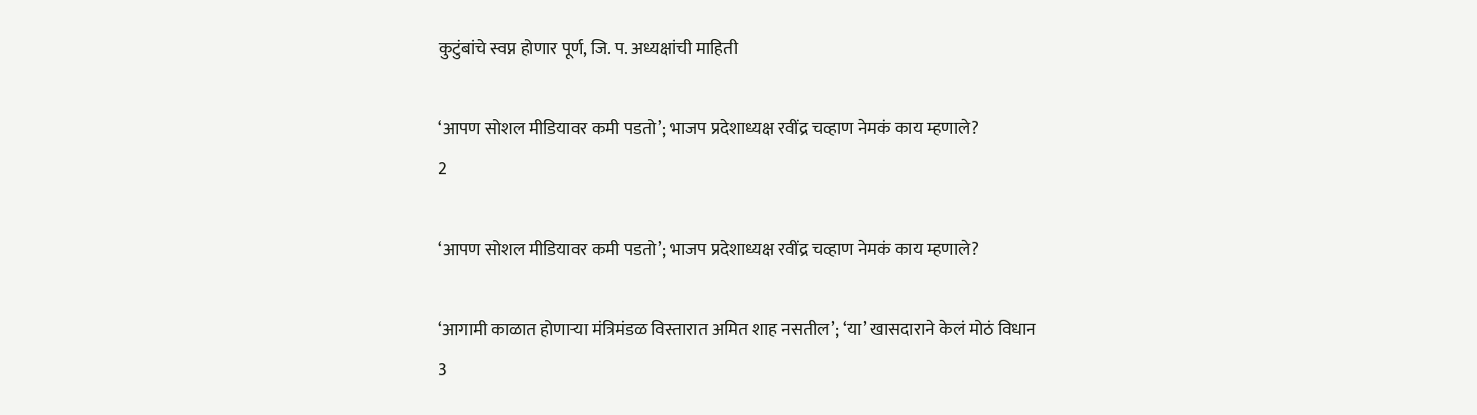कुटुंबांचे स्वप्न होणार पूर्ण, जि. प. अध्यक्षांची माहिती

‘आपण सोशल मीडियावर कमी पडतो’; भाजप प्रदेशाध्यक्ष रवींद्र चव्हाण नेमकं काय म्हणाले?
2

‘आपण सोशल मीडियावर कमी पडतो’; भाजप प्रदेशाध्यक्ष रवींद्र चव्हाण नेमकं काय म्हणाले?

‘आगामी काळात होणाऱ्या मंत्रिमंडळ विस्तारात अमित शाह नसतील’; ‘या’ खासदाराने केलं मोठं विधान
3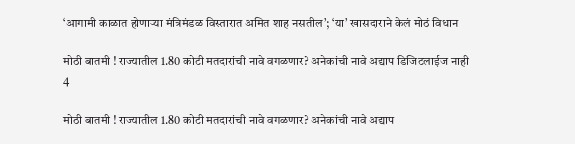‘आगामी काळात होणाऱ्या मंत्रिमंडळ विस्तारात अमित शाह नसतील’; ‘या’ खासदाराने केलं मोठं विधान

मोठी बातमी ! राज्यातील 1.80 कोटी मतदारांची नावे वगळणार? अनेकांची नावे अद्याप डिजिटलाईज नाही
4

मोठी बातमी ! राज्यातील 1.80 कोटी मतदारांची नावे वगळणार? अनेकांची नावे अद्याप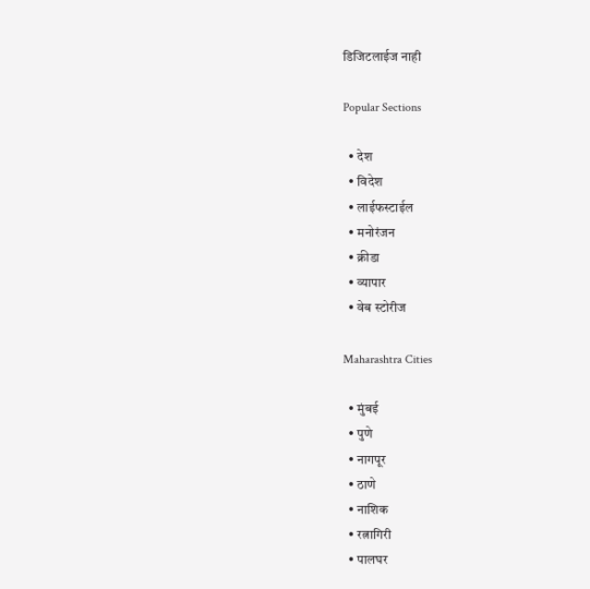डिजिटलाईज नाही

Popular Sections

  • देश
  • विदेश
  • लाईफस्टाईल
  • मनोरंजन
  • क्रीडा
  • व्यापार
  • वेब स्टोरीज

Maharashtra Cities

  • मुंबई
  • पुणे
  • नागपूर
  • ठाणे
  • नाशिक
  • रत्नागिरी
  • पालघर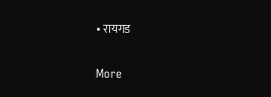• रायगड

More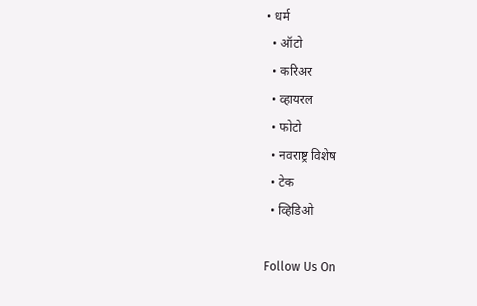• धर्म
  • ऑटो
  • करिअर
  • व्हायरल
  • फोटो
  • नवराष्ट्र विशेष
  • टेक
  • व्हिडिओ

Follow Us On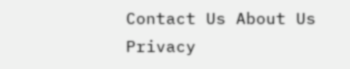Contact Us About Us Privacy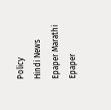Policy
Hindi News Epaper Marathi Epaper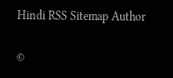Hindi RSS Sitemap Author

©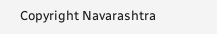Copyright Navarashtra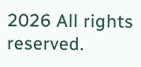2026 All rights reserved.